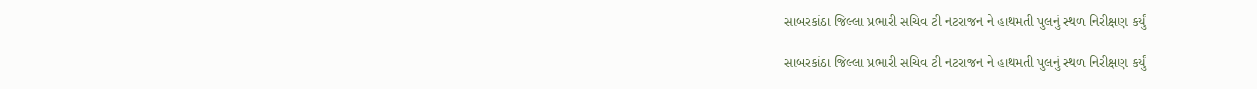સાબરકાંઠા જિલ્લા પ્રભારી સચિવ ટી નટરાજન ને હાથમતી પુલનું સ્થળ નિરીક્ષણ કર્યું

સાબરકાંઠા જિલ્લા પ્રભારી સચિવ ટી નટરાજન ને હાથમતી પુલનું સ્થળ નિરીક્ષણ કર્યું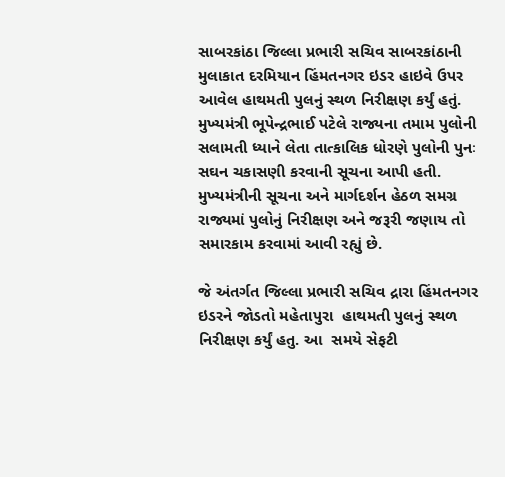સાબરકાંઠા જિલ્લા પ્રભારી સચિવ સાબરકાંઠાની મુલાકાત દરમિયાન હિંમતનગર ઇડર હાઇવે ઉપર આવેલ હાથમતી પુલનું સ્થળ નિરીક્ષણ કર્યું હતું.  મુખ્યમંત્રી ભૂપેન્દ્રભાઈ પટેલે રાજ્યના તમામ પુલોની સલામતી ધ્યાને લેતા તાત્કાલિક ધોરણે પુલોની પુનઃ સઘન ચકાસણી કરવાની સૂચના આપી હતી. મુખ્યમંત્રીની સૂચના અને માર્ગદર્શન હેઠળ સમગ્ર રાજ્યમાં પુલોનું નિરીક્ષણ અને જરૂરી જણાય તો સમારકામ કરવામાં આવી રહ્યું છે.

જે અંતર્ગત જિલ્લા પ્રભારી સચિવ દ્રારા હિંમતનગર ઇડરને જોડતો મહેતાપુરા  હાથમતી પુલનું સ્થળ નિરીક્ષણ કર્યું હતુ. આ  સમયે સેફટી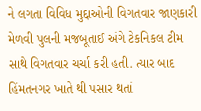ને લગતા વિવિધ મુદ્દાઓની વિગતવાર જાણકારી મેળવી પુલની મજબૂતાઈ અંગે ટેકનિકલ ટીમ સાથે વિગતવાર ચર્ચા કરી હતી. ત્યાર બાદ  હિંમતનગર ખાતે થી પસાર થતાં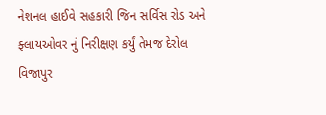નેશનલ હાઈવે સહકારી જિન સર્વિસ રોડ અને ફ્લાયઓવર નું નિરીક્ષણ કર્યું તેમજ દેરોલ વિજાપુર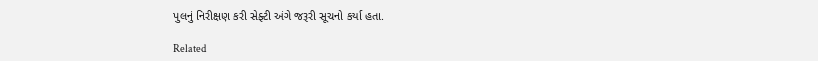પુલનું નિરીક્ષણ કરી સેફ્ટી અંગે જરૂરી સૂચનો કર્યા હતા.

Related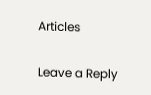Articles

Leave a Reply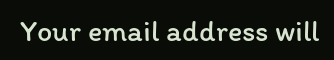Your email address will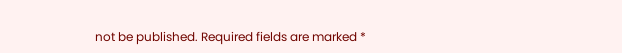not be published. Required fields are marked *